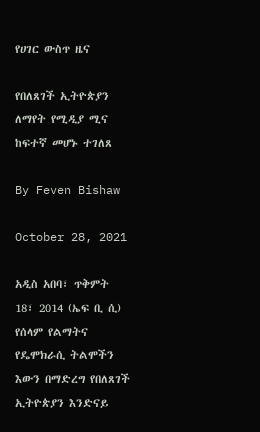የሀገር ውስጥ ዜና

የበለጸገች ኢትዮጵያን ለማየት የሚዲያ ሚና ከፍተኛ መሆኑ ተገለጸ

By Feven Bishaw

October 28, 2021

አዲስ አበባ፣ ጥቅምት 18፣ 2014 (ኤፍ ቢ ሲ) የሰላም የልማትና የዴሞክራሲ ትልሞችን እውን በማድረግ የበለጸገች ኢትዮጵያን እንድናይ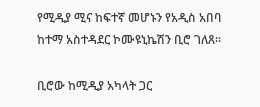የሚዲያ ሚና ከፍተኛ መሆኑን የአዲስ አበባ ከተማ አስተዳደር ኮሙዩኒኬሽን ቢሮ ገለጸ፡፡

ቢሮው ከሚዲያ አካላት ጋር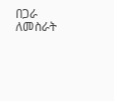በጋራ ለመስራት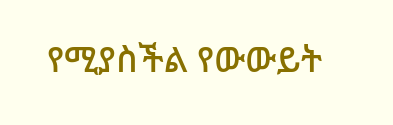የሚያስችል የውውይት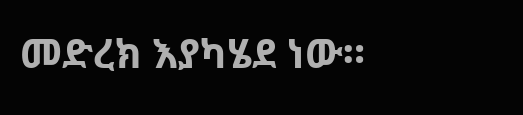መድረክ እያካሄደ ነው።